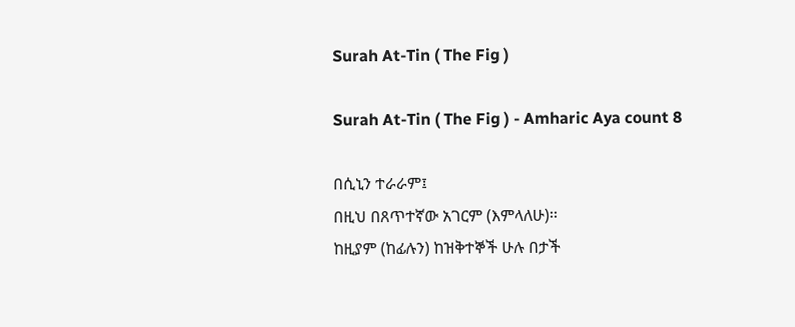Surah At-Tin ( The Fig )

Surah At-Tin ( The Fig ) - Amharic Aya count 8

በሲኒን ተራራም፤
በዚህ በጸጥተኛው አገርም (እምላለሁ)፡፡
ከዚያም (ከፊሉን) ከዝቅተኞች ሁሉ በታች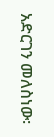አድርገን መለስነው፡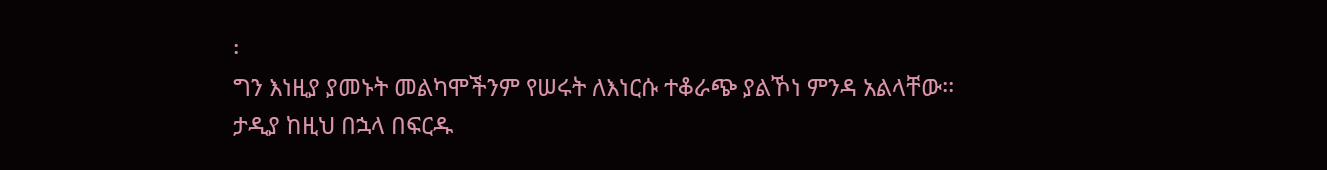፡
ግን እነዚያ ያመኑት መልካሞችንም የሠሩት ለእነርሱ ተቆራጭ ያልኾነ ምንዳ አልላቸው፡፡
ታዲያ ከዚህ በኋላ በፍርዱ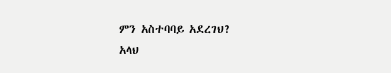ምን አስተባባይ አደረገህ?
አላህ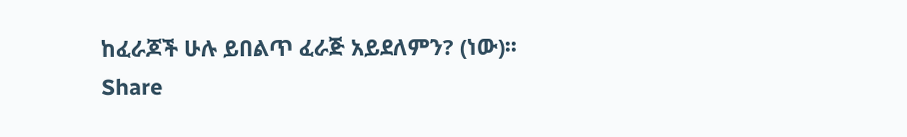ከፈራጆች ሁሉ ይበልጥ ፈራጅ አይደለምን? (ነው)፡፡
Share